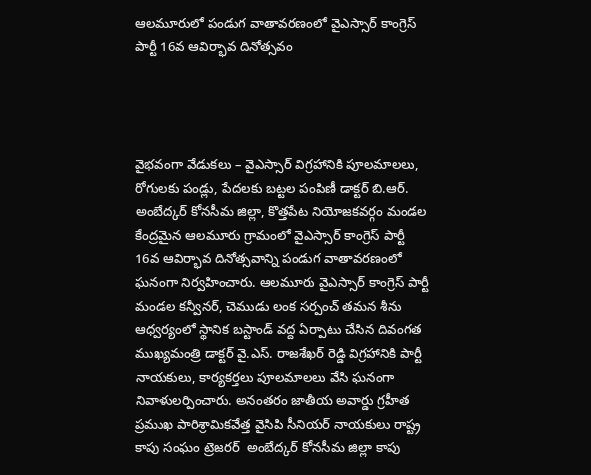ఆలమూరులో పండుగ వాతావరణంలో వైఎస్సార్ కాంగ్రెస్ పార్టీ 16వ ఆవిర్భావ దినోత్సవం




వైభవంగా వేడుకలు – వైఎస్సార్ విగ్రహానికి పూలమాలలు, రోగులకు పండ్లు, పేదలకు బట్టల పంపిణీ డాక్టర్ బి.ఆర్. అంబేద్కర్ కోనసీమ జిల్లా, కొత్తపేట నియోజకవర్గం మండల కేంద్రమైన ఆలమూరు గ్రామంలో వైఎస్సార్ కాంగ్రెస్ పార్టీ 16వ ఆవిర్భావ దినోత్సవాన్ని పండుగ వాతావరణంలో ఘనంగా నిర్వహించారు. ఆలమూరు వైఎస్సార్ కాంగ్రెస్ పార్టీ మండల కన్వీనర్, చెముడు లంక సర్పంచ్ తమన శీను ఆధ్వర్యంలో స్థానిక బస్టాండ్ వద్ద ఏర్పాటు చేసిన దివంగత ముఖ్యమంత్రి డాక్టర్ వై.ఎస్. రాజశేఖర్ రెడ్డి విగ్రహానికి పార్టీ నాయకులు, కార్యకర్తలు పూలమాలలు వేసి ఘనంగా నివాళులర్పించారు. అనంతరం జాతీయ అవార్డు గ్రహీత ప్రముఖ పారిశ్రామికవేత్త వైసిపి సీనియర్ నాయకులు రాష్ట్ర కాపు సంఘం ట్రెజరర్  అంబేద్కర్ కోనసీమ జిల్లా కాపు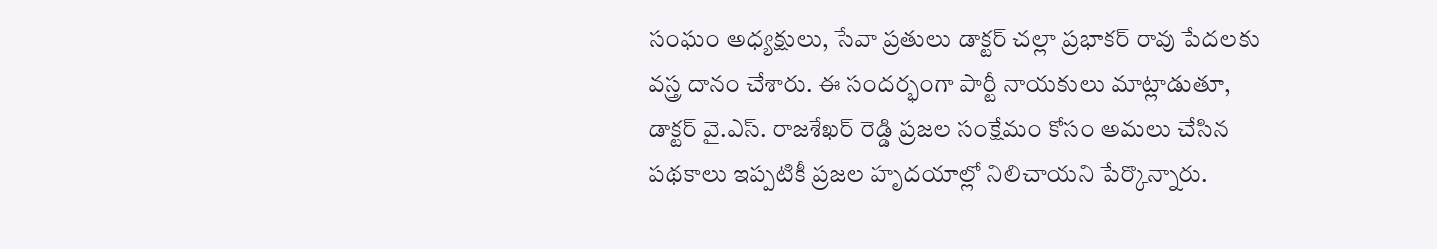సంఘం అధ్యక్షులు, సేవా ప్రతులు డాక్టర్ చల్లా ప్రభాకర్ రావు పేదలకు వస్త్ర దానం చేశారు. ఈ సందర్భంగా పార్టీ నాయకులు మాట్లాడుతూ, డాక్టర్ వై.ఎస్. రాజశేఖర్ రెడ్డి ప్రజల సంక్షేమం కోసం అమలు చేసిన పథకాలు ఇప్పటికీ ప్రజల హృదయాల్లో నిలిచాయని పేర్కొన్నారు.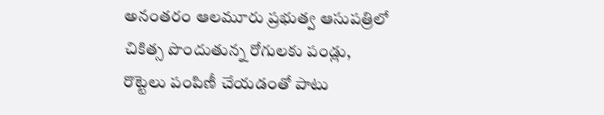అనంతరం ఆలమూరు ప్రభుత్వ ఆసుపత్రిలో చికిత్స పొందుతున్న రోగులకు పండ్లు, రొట్టెలు పంపిణీ చేయడంతో పాటు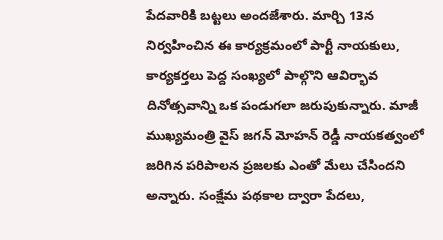పేదవారికి బట్టలు అందజేశారు. మార్చి 13న నిర్వహించిన ఈ కార్యక్రమంలో పార్టీ నాయకులు, కార్యకర్తలు పెద్ద సంఖ్యలో పాల్గొని ఆవిర్భావ దినోత్సవాన్ని ఒక పండుగలా జరుపుకున్నారు. మాజీ ముఖ్యమంత్రి వైస్ జగన్ మోహన్ రెడ్డీ నాయకత్వంలో జరిగిన పరిపాలన ప్రజలకు ఎంతో మేలు చేసిందని అన్నారు. సంక్షేమ పథకాల ద్వారా పేదలు,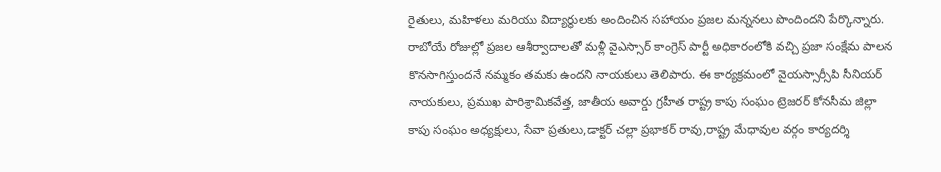రైతులు, మహిళలు మరియు విద్యార్థులకు అందించిన సహాయం ప్రజల మన్ననలు పొందిందని పేర్కొన్నారు. రాబోయే రోజుల్లో ప్రజల ఆశీర్వాదాలతో మళ్లీ వైఎస్సార్ కాంగ్రెస్ పార్టీ అధికారంలోకి వచ్చి ప్రజా సంక్షేమ పాలన కొనసాగిస్తుందనే నమ్మకం తమకు ఉందని నాయకులు తెలిపారు. ఈ కార్యక్రమంలో వైయస్సార్సీపి సీనియర్ నాయకులు, ప్రముఖ పారిశ్రామికవేత్త, జాతీయ అవార్డు గ్రహీత రాష్ట్ర కాపు సంఘం ట్రెజరర్ కోనసీమ జిల్లా కాపు సంఘం అధ్యక్షులు, సేవా ప్రతులు,డాక్టర్ చల్లా ప్రభాకర్ రావు,రాష్ట్ర మేధావుల వర్గం కార్యదర్శి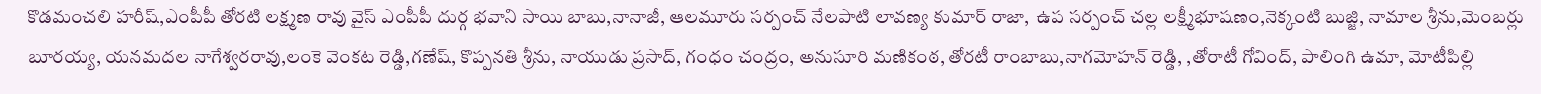కొడమంచలి హరీష్,ఎంపీపీ తోరటి లక్ష్మణ రావు వైస్ ఎంపీపీ దుర్గ భవాని సాయి బాబు,నానాజీ, ఆలమూరు సర్పంచ్ నేలపాటి లావణ్య కుమార్ రాజా,  ఉప సర్పంచ్ చల్ల లక్ష్మీభూషణం,నెక్కంటి బుజ్జి, నామాల శ్రీను,మెంబర్లు బూరయ్య, యనమదల నాగేశ్వరరావు,లంకె వెంకట రెడ్డి,గణేష్, కొప్పనతి శ్రీను, నాయుడు ప్రసాద్, గంధం చంద్రం, అనుసూరి మణికంఠ, తోరటీ రాంబాబు,నాగమోహన్ రెడ్డి, ,తోరాటీ గోవింద్, పాలింగి ఉమా, మోటీపిల్లి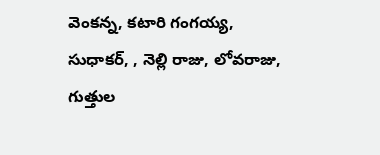వెంకన్న, కటారి గంగయ్య, సుధాకర్, , నెల్లి రాజు, లోవరాజు, గుత్తుల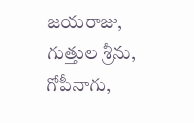జయరాజు, గుత్తుల శ్రీను, గోపీనాగు,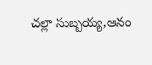చల్లా సుబ్బయ్య,ఆనం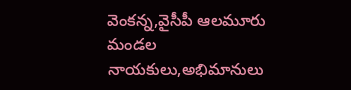వెంకన్న,వైసీపీ ఆలమూరు మండల నాయకులు,అభిమానులు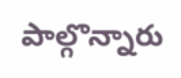పాల్గొన్నారు